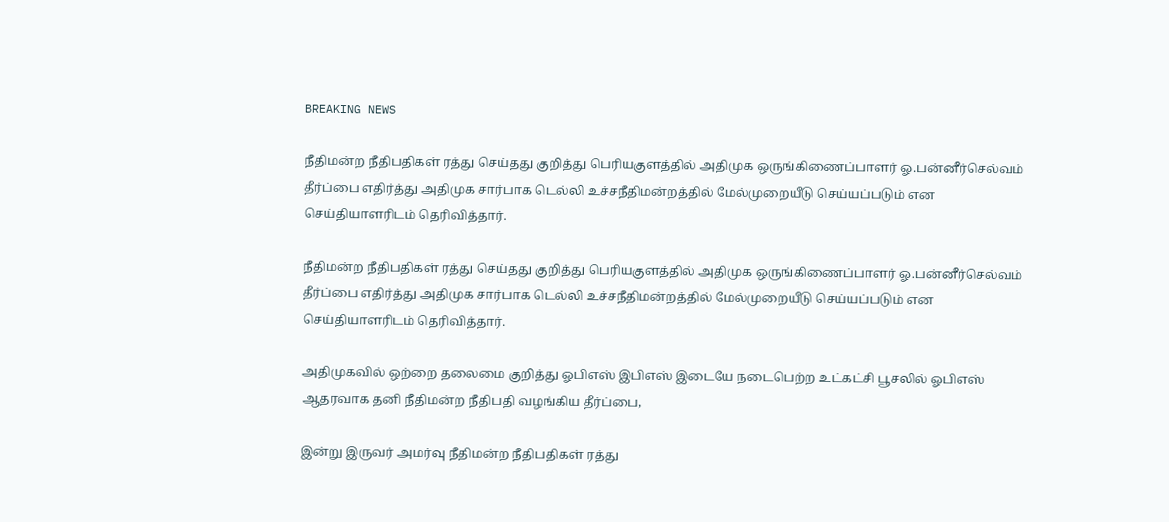BREAKING NEWS

நீதிமன்ற நீதிபதிகள் ரத்து செய்தது குறித்து பெரியகுளத்தில் அதிமுக ஒருங்கிணைப்பாளர் ஓ.பன்னீர்செல்வம் தீர்ப்பை எதிர்த்து அதிமுக சார்பாக டெல்லி உச்சநீதிமன்றத்தில் மேல்முறையீடு செய்யப்படும் என செய்தியாளரிடம் தெரிவித்தார்.

நீதிமன்ற நீதிபதிகள் ரத்து செய்தது குறித்து பெரியகுளத்தில் அதிமுக ஒருங்கிணைப்பாளர் ஓ.பன்னீர்செல்வம் தீர்ப்பை எதிர்த்து அதிமுக சார்பாக டெல்லி உச்சநீதிமன்றத்தில் மேல்முறையீடு செய்யப்படும் என செய்தியாளரிடம் தெரிவித்தார்.

அதிமுகவில் ஒற்றை தலைமை குறித்து ஓபிஎஸ் இபிஎஸ் இடையே நடைபெற்ற உட்கட்சி பூசலில் ஓபிஎஸ் ஆதரவாக தனி நீதிமன்ற நீதிபதி வழங்கிய தீர்ப்பை,

இன்று இருவர் அமர்வு நீதிமன்ற நீதிபதிகள் ரத்து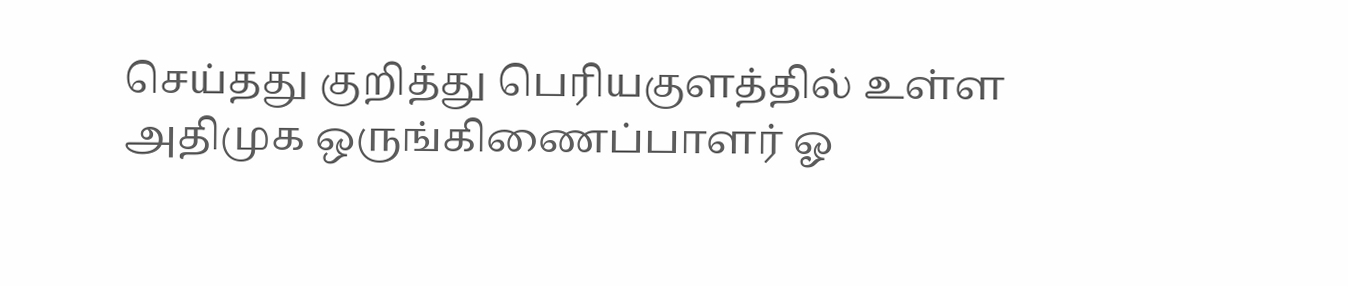செய்தது குறித்து பெரியகுளத்தில் உள்ள அதிமுக ஒருங்கிணைப்பாளர் ஓ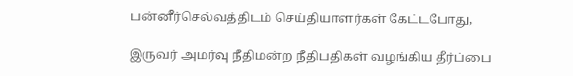பன்னீர்செல்வத்திடம் செய்தியாளர்கள் கேட்டபோது,

இருவர் அமர்வு நீதிமன்ற நீதிபதிகள் வழங்கிய தீர்ப்பை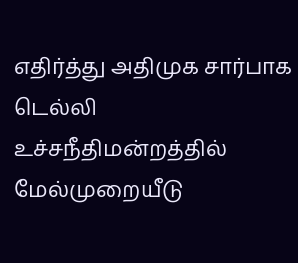எதிர்த்து அதிமுக சார்பாக டெல்லி உச்சநீதிமன்றத்தில் மேல்முறையீடு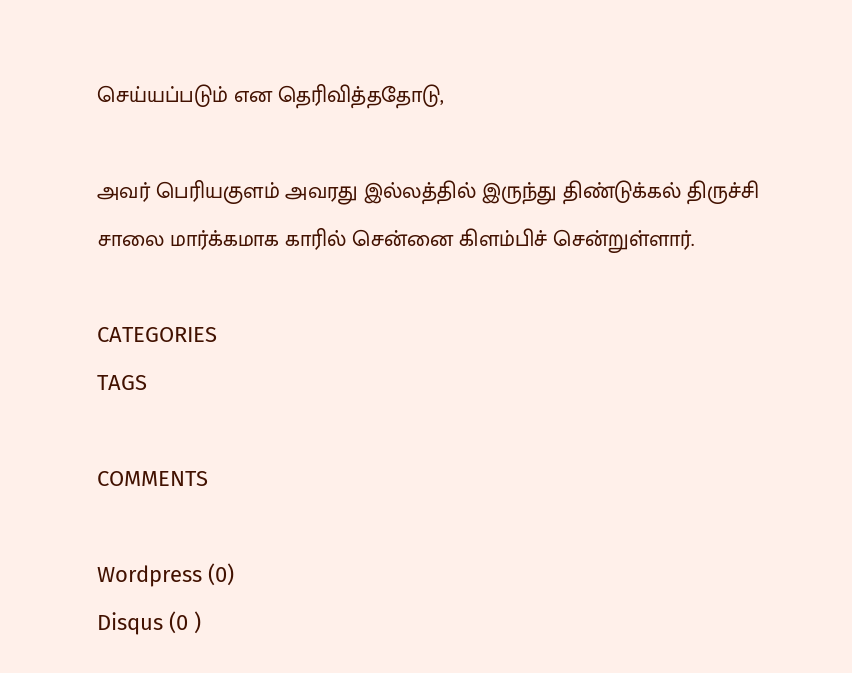செய்யப்படும் என தெரிவித்ததோடு,

அவர் பெரியகுளம் அவரது இல்லத்தில் இருந்து திண்டுக்கல் திருச்சி சாலை மார்க்கமாக காரில் சென்னை கிளம்பிச் சென்றுள்ளார்.

CATEGORIES
TAGS

COMMENTS

Wordpress (0)
Disqus (0 )